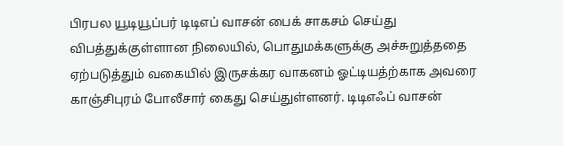பிரபல யூடியூப்பர் டிடிஎப் வாசன் பைக் சாகசம் செய்து விபத்துக்குள்ளான நிலையில், பொதுமக்களுக்கு அச்சுறுத்ததை ஏற்படுத்தும் வகையில் இருசக்கர வாகனம் ஓட்டியத்ற்காக அவரை காஞ்சிபுரம் போலீசார் கைது செய்துள்ளனர். டிடிஎஃப் வாசன்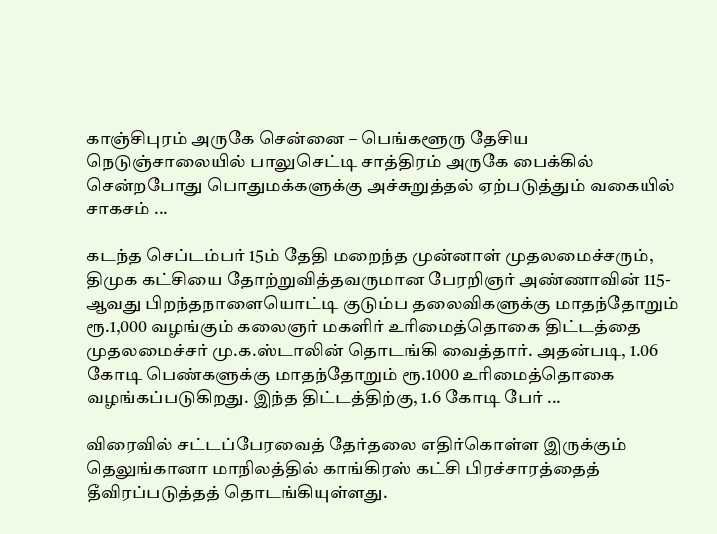காஞ்சிபுரம் அருகே சென்னை – பெங்களூரு தேசிய நெடுஞ்சாலையில் பாலுசெட்டி சாத்திரம் அருகே பைக்கில் சென்றபோது பொதுமக்களுக்கு அச்சுறுத்தல் ஏற்படுத்தும் வகையில் சாகசம் ...

கடந்த செப்டம்பர் 15ம் தேதி மறைந்த முன்னாள் முதலமைச்சரும், திமுக கட்சியை தோற்றுவித்தவருமான பேரறிஞர் அண்ணாவின் 115-ஆவது பிறந்தநாளையொட்டி குடும்ப தலைவிகளுக்கு மாதந்தோறும் ரூ.1,000 வழங்கும் கலைஞர் மகளிர் உரிமைத்தொகை திட்டத்தை முதலமைச்சர் மு.க.ஸ்டாலின் தொடங்கி வைத்தார். அதன்படி, 1.06 கோடி பெண்களுக்கு மாதந்தோறும் ரூ.1000 உரிமைத்தொகை வழங்கப்படுகிறது. இந்த திட்டத்திற்கு, 1.6 கோடி பேர் ...

விரைவில் சட்டப்பேரவைத் தேர்தலை எதிர்கொள்ள இருக்கும் தெலுங்கானா மாநிலத்தில் காங்கிரஸ் கட்சி பிரச்சாரத்தைத் தீவிரப்படுத்தத் தொடங்கியுள்ளது.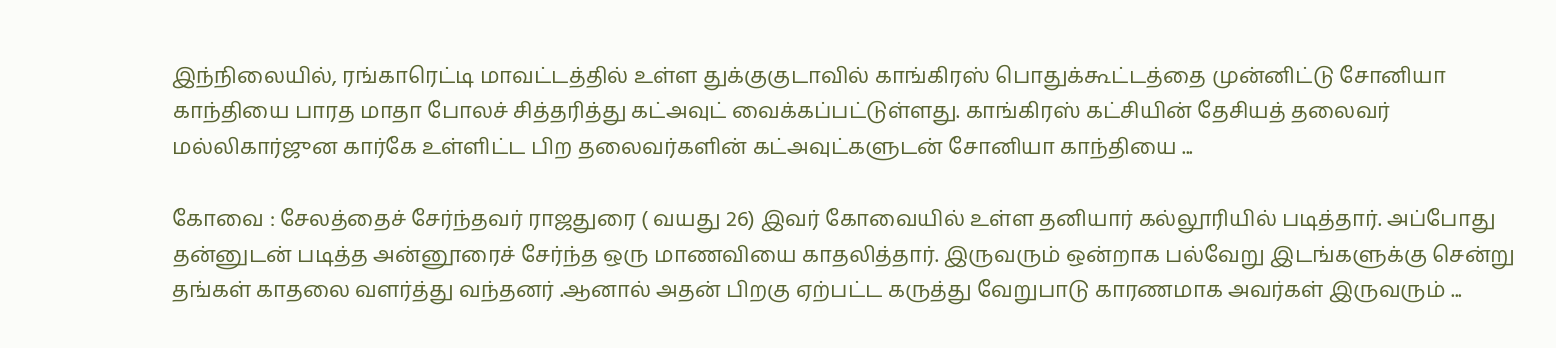இந்நிலையில், ரங்காரெட்டி மாவட்டத்தில் உள்ள துக்குகுடாவில் காங்கிரஸ் பொதுக்கூட்டத்தை முன்னிட்டு சோனியா காந்தியை பாரத மாதா போலச் சித்தரித்து கட்அவுட் வைக்கப்பட்டுள்ளது. காங்கிரஸ் கட்சியின் தேசியத் தலைவர் மல்லிகார்ஜுன கார்கே உள்ளிட்ட பிற தலைவர்களின் கட்அவுட்களுடன் சோனியா காந்தியை ...

கோவை : சேலத்தைச் சேர்ந்தவர் ராஜதுரை ( வயது 26) இவர் கோவையில் உள்ள தனியார் கல்லூரியில் படித்தார். அப்போது தன்னுடன் படித்த அன்னூரைச் சேர்ந்த ஒரு மாணவியை காதலித்தார். இருவரும் ஒன்றாக பல்வேறு இடங்களுக்கு சென்று தங்கள் காதலை வளர்த்து வந்தனர் .ஆனால் அதன் பிறகு ஏற்பட்ட கருத்து வேறுபாடு காரணமாக அவர்கள் இருவரும் ...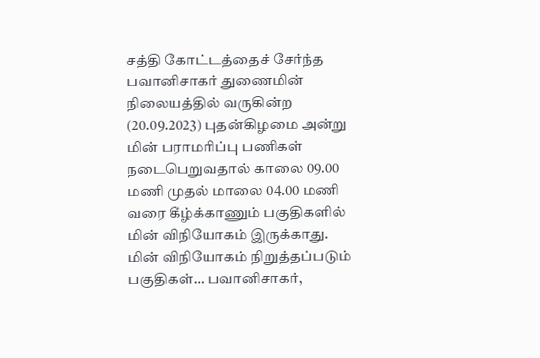சத்தி கோட்டத்தைச் சேர்ந்த பவானிசாகர் துணைமின் நிலையத்தில் வருகின்ற (20.09.2023) புதன்கிழமை அன்று மின் பராமரிப்பு பணிகள் நடைபெறுவதால் காலை 09.00 மணி முதல் மாலை 04.00 மணி வரை கீழ்க்காணும் பகுதிகளில் மின் விநியோகம் இருக்காது. மின் விநியோகம் நிறுத்தப்படும் பகுதிகள்… பவானிசாகர்,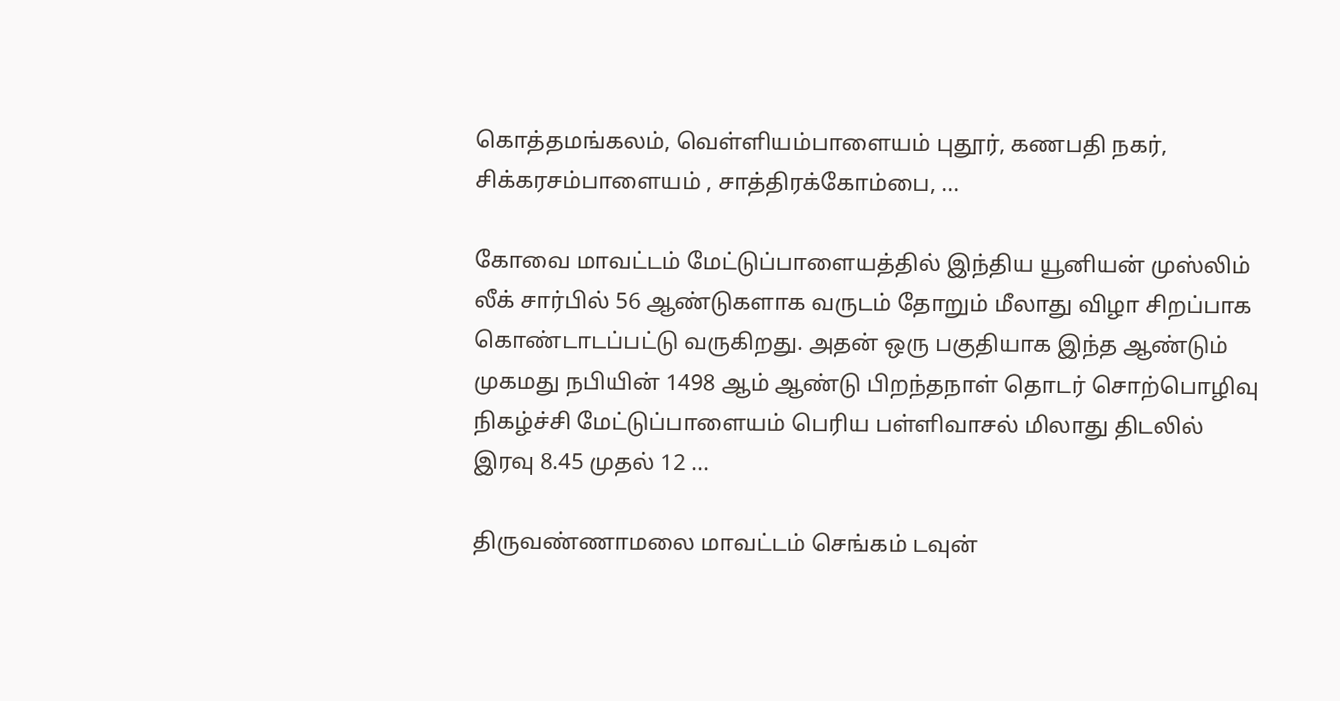கொத்தமங்கலம், வெள்ளியம்பாளையம் புதூர், கணபதி நகர், சிக்கரசம்பாளையம் , சாத்திரக்கோம்பை, ...

கோவை மாவட்டம் மேட்டுப்பாளையத்தில் இந்திய யூனியன் முஸ்லிம் லீக் சார்பில் 56 ஆண்டுகளாக வருடம் தோறும் மீலாது விழா சிறப்பாக கொண்டாடப்பட்டு வருகிறது. அதன் ஒரு பகுதியாக இந்த ஆண்டும் முகமது நபியின் 1498 ஆம் ஆண்டு பிறந்தநாள் தொடர் சொற்பொழிவு நிகழ்ச்சி மேட்டுப்பாளையம் பெரிய பள்ளிவாசல் மிலாது திடலில் இரவு 8.45 முதல் 12 ...

திருவண்ணாமலை மாவட்டம் செங்கம் டவுன்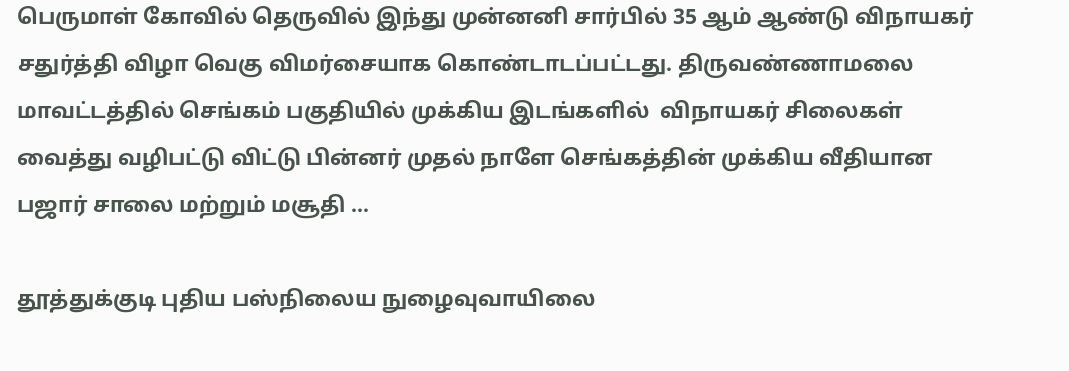பெருமாள் கோவில் தெருவில் இந்து முன்னனி சார்பில் 35 ஆம் ஆண்டு விநாயகர் சதுர்த்தி விழா வெகு விமர்சையாக கொண்டாடப்பட்டது. திருவண்ணாமலை மாவட்டத்தில் செங்கம் பகுதியில் முக்கிய இடங்களில்  விநாயகர் சிலைகள் வைத்து வழிபட்டு விட்டு பின்னர் முதல் நாளே செங்கத்தின் முக்கிய வீதியான பஜார் சாலை மற்றும் மசூதி ...

தூத்துக்குடி புதிய பஸ்நிலைய நுழைவுவாயிலை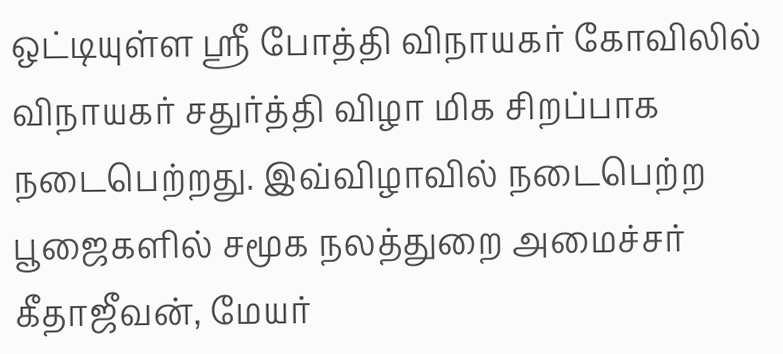ஒட்டியுள்ள ஸ்ரீ போத்தி விநாயகர் கோவிலில் விநாயகர் சதுர்த்தி விழா மிக சிறப்பாக நடைபெற்றது. இவ்விழாவில் நடைபெற்ற பூஜைகளில் சமூக நலத்துறை அமைச்சர் கீதாஜீவன், மேயர்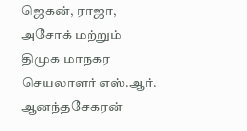ஜெகன், ராஜா, அசோக் மற்றும் திமுக மாநகர செயலாளர் எஸ்.ஆர். ஆனந்தசேகரன்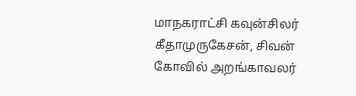மாநகராட்சி கவுன்சிலர் கீதாமுருகேசன், சிவன் கோவில் அறங்காவலர்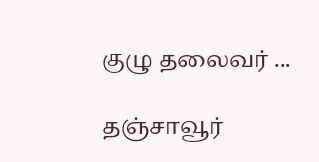குழு தலைவர் ...

தஞ்சாவூர்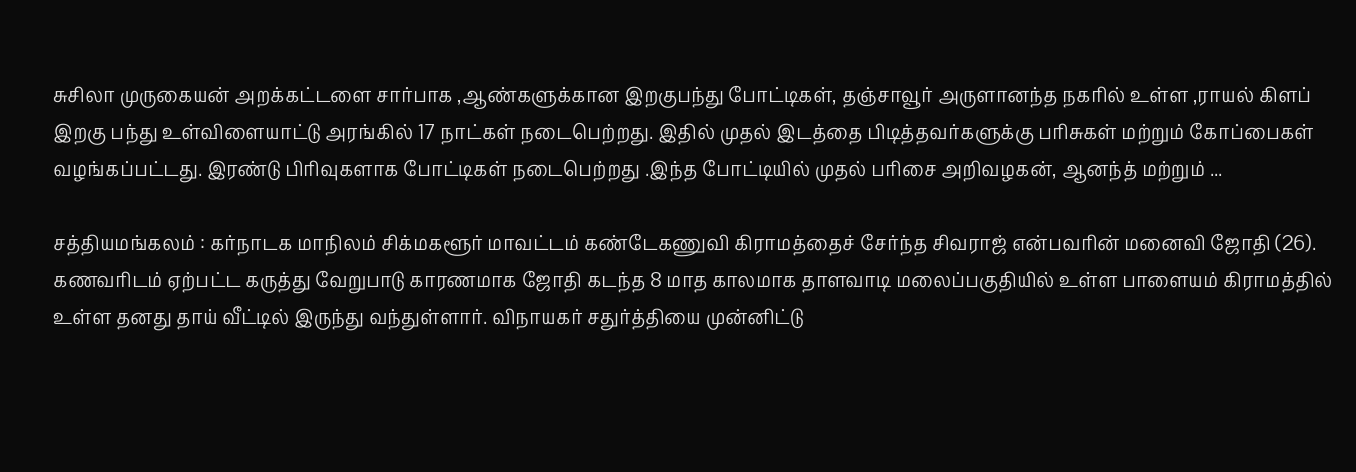சுசிலா முருகையன் அறக்கட்டளை சார்பாக ,ஆண்களுக்கான இறகுபந்து போட்டிகள், தஞ்சாவூர் அருளானந்த நகரில் உள்ள ,ராயல் கிளப் இறகு பந்து உள்விளையாட்டு அரங்கில் 17 நாட்கள் நடைபெற்றது. இதில் முதல் இடத்தை பிடித்தவர்களுக்கு பரிசுகள் மற்றும் கோப்பைகள் வழங்கப்பட்டது. இரண்டு பிரிவுகளாக போட்டிகள் நடைபெற்றது .இந்த போட்டியில் முதல் பரிசை அறிவழகன், ஆனந்த் மற்றும் ...

சத்தியமங்கலம் : கர்நாடக மாநிலம் சிக்மகளூர் மாவட்டம் கண்டேகணுவி கிராமத்தைச் சேர்ந்த சிவராஜ் என்பவரின் மனைவி ஜோதி (26). கணவரிடம் ஏற்பட்ட கருத்து வேறுபாடு காரணமாக ஜோதி கடந்த 8 மாத காலமாக தாளவாடி மலைப்பகுதியில் உள்ள பாளையம் கிராமத்தில் உள்ள தனது தாய் வீட்டில் இருந்து வந்துள்ளார். விநாயகர் சதுர்த்தியை முன்னிட்டு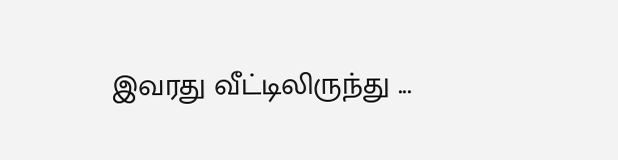இவரது வீட்டிலிருந்து ...